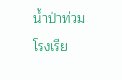น้ำป่าท่วมโรงเรีย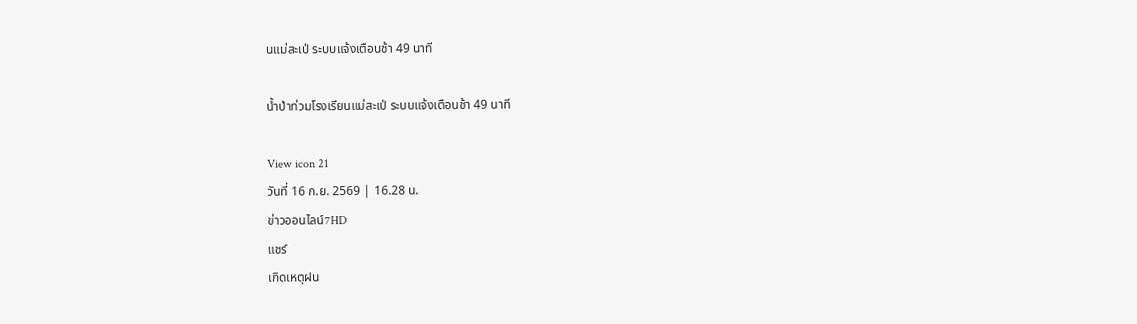นแม่สะเป่ ระบบแจ้งเตือนช้า 49 นาที

น้ำป่าท่วมโรงเรียนแม่สะเป่ ระบบแจ้งเตือนช้า 49 นาที

View icon 21
วันที่ 16 ก.ย. 2569 | 16.28 น.
ข่าวออนไลน์7HD
แชร์
เกิดเหตุฝน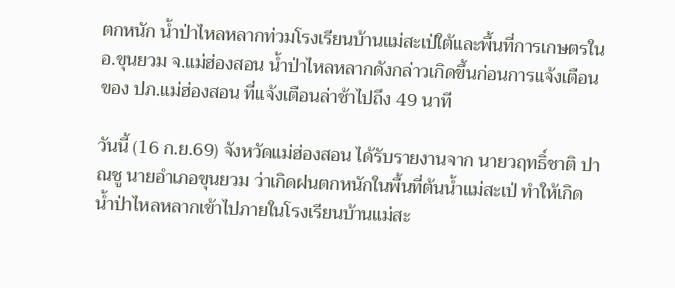ตกหนัก น้ำป่าไหลหลากท่วมโรงเรียนบ้านแม่สะเป่ใต้และพื้นที่การเกษตรใน อ.ขุนยวม จ.แม่ฮ่องสอน น้ำป่าไหลหลากดังกล่าวเกิดขึ้นก่อนการแจ้งเตือนของ ปภ.แม่ฮ่องสอน ที่แจ้งเตือนล่าช้าไปถึง 49 นาที

วันนี้ (16 ก.ย.69) จังหวัดแม่ฮ่องสอน ได้รับรายงานจาก นายวฤทธิ์ชาติ ปาณชู นายอำเภอขุนยวม ว่าเกิดฝนตกหนักในพื้นที่ต้นน้ำแม่สะเป่ ทำให้เกิดน้ำป่าไหลหลากเข้าไปภายในโรงเรียนบ้านแม่สะ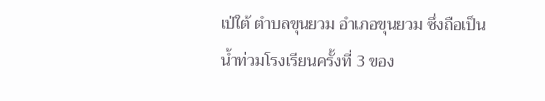เป่ใต้ ตำบลขุนยวม อำเภอขุนยวม ซึ่งถือเป็นน้ำท่วมโรงเรียนครั้งที่ 3 ของ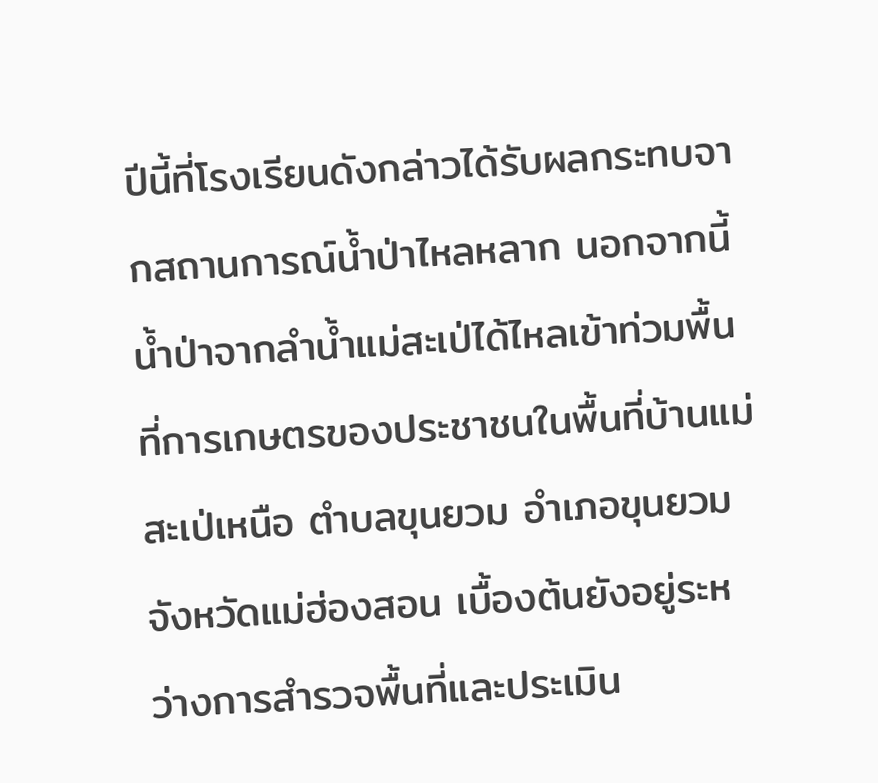ปีนี้ที่โรงเรียนดังกล่าวได้รับผลกระทบจากสถานการณ์น้ำป่าไหลหลาก นอกจากนี้ น้ำป่าจากลำน้ำแม่สะเป่ได้ไหลเข้าท่วมพื้นที่การเกษตรของประชาชนในพื้นที่บ้านแม่สะเป่เหนือ ตำบลขุนยวม อำเภอขุนยวม จังหวัดแม่ฮ่องสอน เบื้องต้นยังอยู่ระหว่างการสำรวจพื้นที่และประเมิน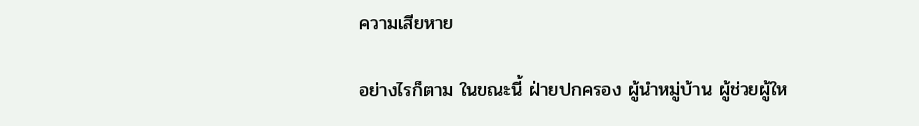ความเสียหาย

อย่างไรก็ตาม ในขณะนี้ ฝ่ายปกครอง ผู้นำหมู่บ้าน ผู้ช่วยผู้ให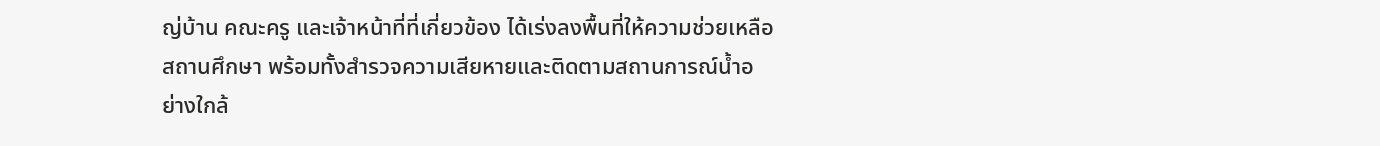ญ่บ้าน คณะครู และเจ้าหน้าที่ที่เกี่ยวข้อง ได้เร่งลงพื้นที่ให้ความช่วยเหลือสถานศึกษา พร้อมทั้งสำรวจความเสียหายและติดตามสถานการณ์น้ำอย่างใกล้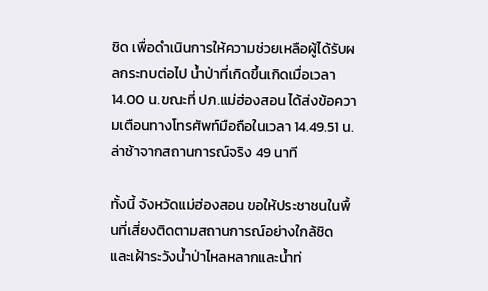ชิด เพื่อดำเนินการให้ความช่วยเหลือผู้ได้รับผลกระทบต่อไป น้ำป่าที่เกิดขึ้นเกิดเมื่อเวลา 14.00 น.ขณะที่ ปภ.แม่ฮ่องสอน ได้ส่งข้อความเตือนทางโทรศัพท์มือถือในเวลา 14.49.51 น.ล่าช้าจากสถานการณ์จริง 49 นาที

ทั้งนี้ จังหวัดแม่ฮ่องสอน ขอให้ประชาชนในพื้นที่เสี่ยงติดตามสถานการณ์อย่างใกล้ชิด และเฝ้าระวังน้ำป่าไหลหลากและน้ำท่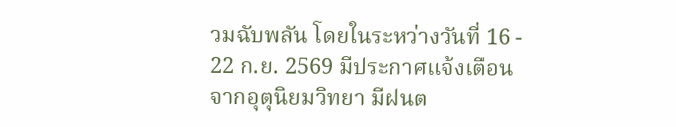วมฉับพลัน โดยในระหว่างวันที่ 16 - 22 ก.ย. 2569 มีประกาศแจ้งเตือนจากอุตุนิยมวิทยา มีฝนต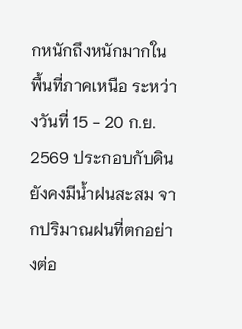กหนักถึงหนักมากในพื้นที่ภาคเหนือ ระหว่างวันที่ 15 - 20 ก.ย. 2569 ประกอบกับดินยังคงมีน้ำฝนสะสม จากปริมาณฝนที่ตกอย่างต่อ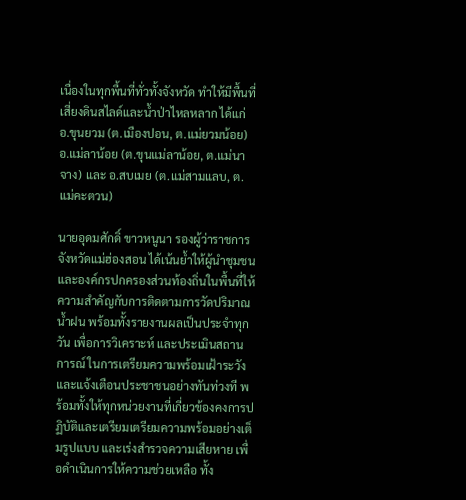เนื่องในทุกพื้นที่ทั่วทั้งจังหวัด ทำให้มีพื้นที่เสี่ยงดินสไลด์และน้ำป่าไหลหลาก ได้แก่ อ.ขุนยวม (ต.เมืองปอน, ต.แม่ยวมน้อย) อ.แม่ลาน้อย (ต.ขุนแม่ลาน้อย, ต.แม่นาจาง) และ อ.สบเมย (ต.แม่สามแลบ, ต.แม่คะตวน)

นายอุดมศักดิ์ ขาวหนูนา รองผู้ว่าราชการจังหวัดแม่ฮ่องสอน ได้เน้นย้ำให้ผู้นำชุมชน และองค์กรปกครองส่วนท้องถิ่นในพื้นที่ให้ความสำคัญกับการติดตามการวัดปริมาณน้ำฝน พร้อมทั้งรายงานผลเป็นประจำทุกวัน เพื่อการวิเคราะห์ และประเมินสถานการณ์ ในการเตรียมความพร้อมเฝ้าระวัง และแจ้งเตือนประชาชนอย่างทันท่วงที พร้อมทั้งให้ทุกหน่วยงานที่เกี่ยวข้องคงการปฏิบัติและเตรียมเตรียมความพร้อมอย่างเต็มรูปแบบ และเร่งสำรวจความเสียหาย เพื่อดำเนินการให้ความช่วยเหลือ ทั้ง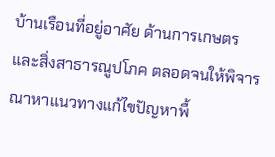บ้านเรือนที่อยู่อาศัย ด้านการเกษตร และสิ่งสาธารณูปโภค ตลอดจนให้พิจารณาหาแนวทางแก้ไขปัญหาพื้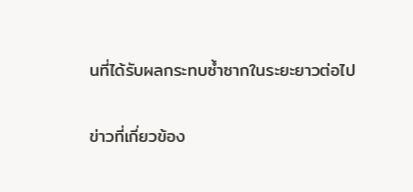นที่ได้รับผลกระทบซ้ำซากในระยะยาวต่อไป

ข่าวที่เกี่ยวข้อง